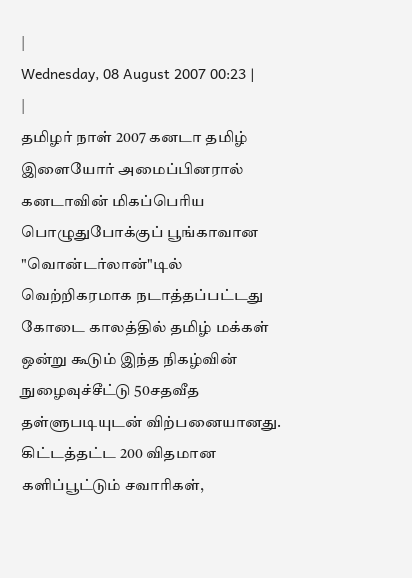|
Wednesday, 08 August 2007 00:23 |
|
தமிழர் நாள் 2007 கனடா தமிழ் இளையோர் அமைப்பினரால் கனடாவின் மிகப்பெரிய பொழுதுபோக்குப் பூங்காவான "வொன்டர்லான்"டில் வெற்றிகரமாக நடாத்தப்பட்டது
கோடை காலத்தில் தமிழ் மக்கள் ஒன்று கூடும் இந்த நிகழ்வின் நுழைவுச்சீட்டு 50சதவீத தள்ளுபடியுடன் விற்பனையானது. கிட்டத்தட்ட 200 விதமான களிப்பூட்டும் சவாரிகள்,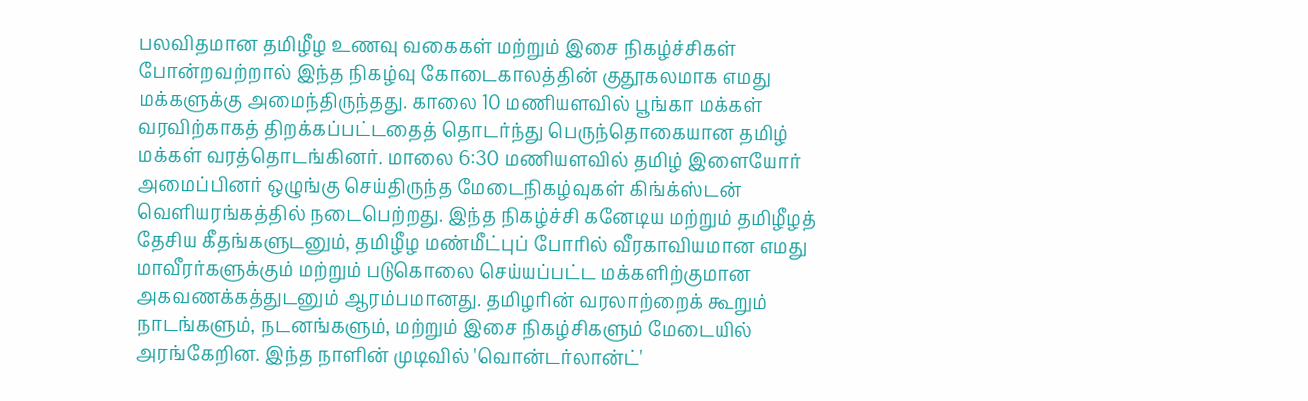பலவிதமான தமிழீழ உணவு வகைகள் மற்றும் இசை நிகழ்ச்சிகள் போன்றவற்றால் இந்த நிகழ்வு கோடைகாலத்தின் குதூகலமாக எமது மக்களுக்கு அமைந்திருந்தது. காலை 10 மணியளவில் பூங்கா மக்கள் வரவிற்காகத் திறக்கப்பட்டதைத் தொடர்ந்து பெருந்தொகையான தமிழ் மக்கள் வரத்தொடங்கினர். மாலை 6:30 மணியளவில் தமிழ் இளையோர் அமைப்பினர் ஒழுங்கு செய்திருந்த மேடைநிகழ்வுகள் கிங்க்ஸ்டன் வெளியரங்கத்தில் நடைபெற்றது. இந்த நிகழ்ச்சி கனேடிய மற்றும் தமிழீழத் தேசிய கீதங்களுடனும், தமிழீழ மண்மீட்புப் போரில் வீரகாவியமான எமது மாவீரர்களுக்கும் மற்றும் படுகொலை செய்யப்பட்ட மக்களிற்குமான அகவணக்கத்துடனும் ஆரம்பமானது. தமிழரின் வரலாற்றைக் கூறும் நாடங்களும், நடனங்களும், மற்றும் இசை நிகழ்சிகளும் மேடையில் அரங்கேறின. இந்த நாளின் முடிவில் 'வொன்டர்லான்ட்'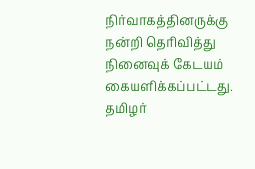நிர்வாகத்தினருக்கு நன்றி தெரிவித்து நினைவுக் கேடயம் கையளிக்கப்பட்டது.
தமிழர்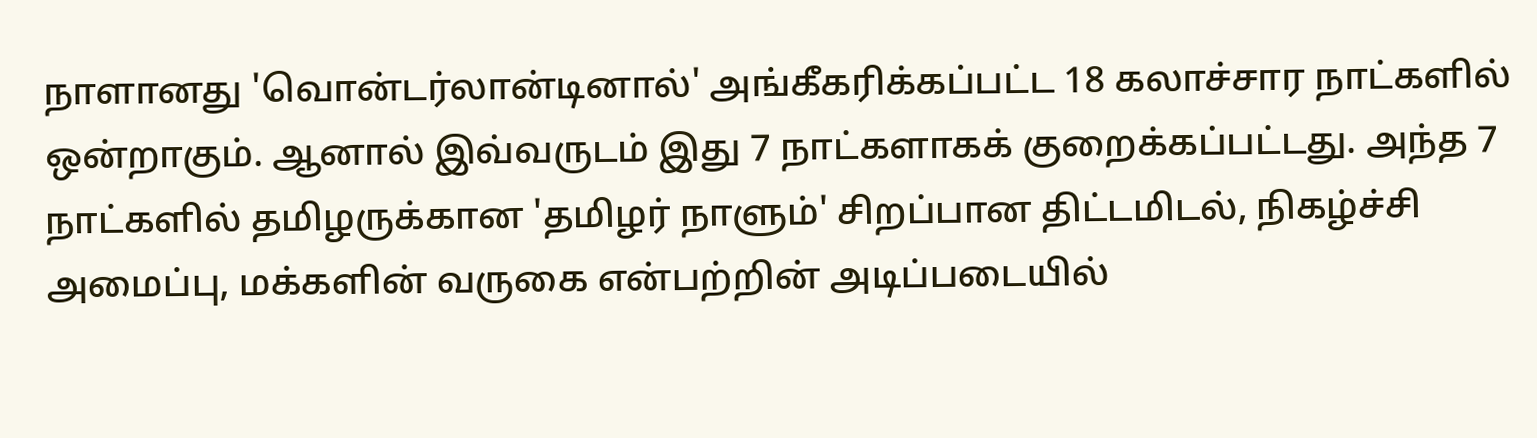நாளானது 'வொன்டர்லான்டினால்' அங்கீகரிக்கப்பட்ட 18 கலாச்சார நாட்களில் ஒன்றாகும். ஆனால் இவ்வருடம் இது 7 நாட்களாகக் குறைக்கப்பட்டது. அந்த 7 நாட்களில் தமிழருக்கான 'தமிழர் நாளும்' சிறப்பான திட்டமிடல், நிகழ்ச்சி அமைப்பு, மக்களின் வருகை என்பற்றின் அடிப்படையில்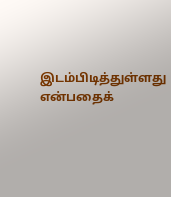இடம்பிடித்துள்ளது என்பதைக்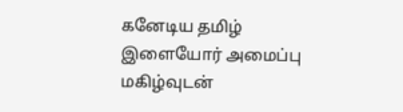கனேடிய தமிழ் இளையோர் அமைப்பு மகிழ்வுடன்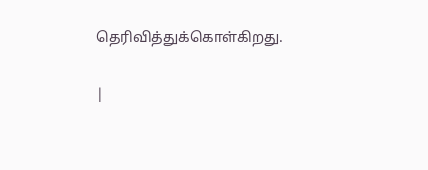தெரிவித்துக்கொள்கிறது.


|